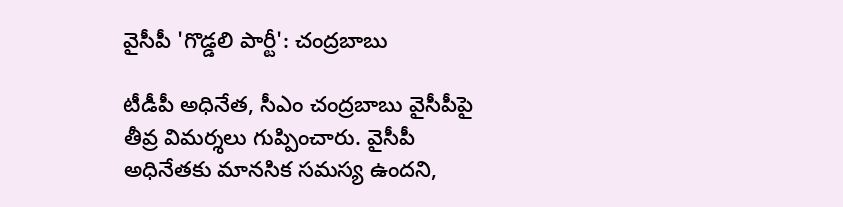వైసీపీ 'గొడ్డలి పార్టీ': చంద్రబాబు

టీడీపీ అధినేత, సీఎం చంద్రబాబు వైసీపీపై తీవ్ర విమర్శలు గుప్పించారు. వైసీపీ అధినేతకు మానసిక సమస్య ఉందని,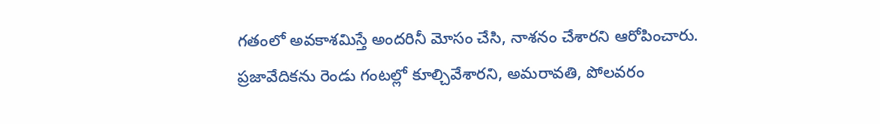గతంలో అవకాశమిస్తే అందరినీ మోసం చేసి, నాశనం చేశారని ఆరోపించారు. ప్రజావేదికను రెండు గంటల్లో కూల్చివేశారని, అమరావతి, పోలవరం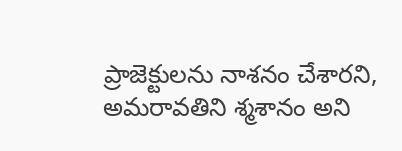ప్రాజెక్టులను నాశనం చేశారని, అమరావతిని శ్మశానం అని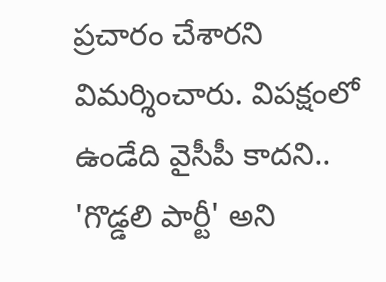ప్రచారం చేశారని విమర్శించారు. విపక్షంలో ఉండేది వైసీపీ కాదని.. 'గొడ్డలి పార్టీ' అని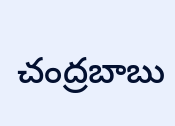చంద్రబాబు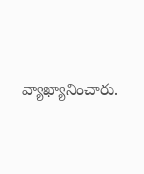వ్యాఖ్యానించారు.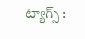ట్యాగ్స్ :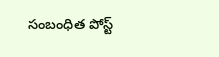సంబంధిత పోస్ట్